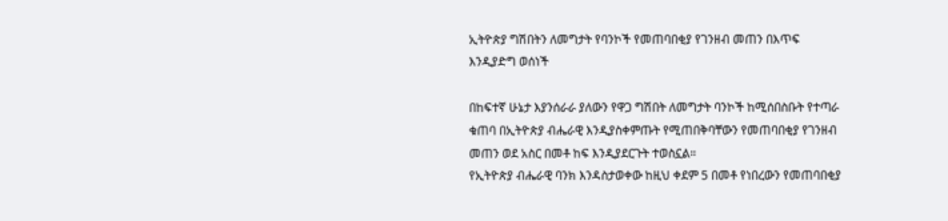ኢትዮጵያ ግሽበትን ለመግታት የባንኮች የመጠባበቂያ የገንዘብ መጠን በእጥፍ እንዲያድግ ወሰነች

በከፍተኛ ሁኔታ እያንሰራራ ያለውን የዋጋ ግሽበት ለመግታት ባንኮች ከሚሰበስቡት የተጣራ ቁጠባ በኢትዮጵያ ብሔራዊ እንዲያስቀምጡት የሚጠበቅባቸውን የመጠባበቂያ የገንዘብ መጠን ወደ አስር በመቶ ከፍ እንዲያደርጉት ተወስኗል።
የኢትዮጵያ ብሔራዊ ባንክ እንዳስታወቀው ከዚህ ቀደም 5 በመቶ የነበረውን የመጠባበቂያ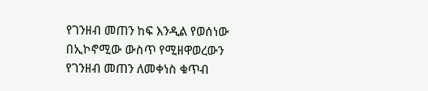የገንዘብ መጠን ከፍ እንዲል የወሰነው በኢኮኖሚው ውስጥ የሚዘዋወረውን የገንዘብ መጠን ለመቀነስ ቁጥብ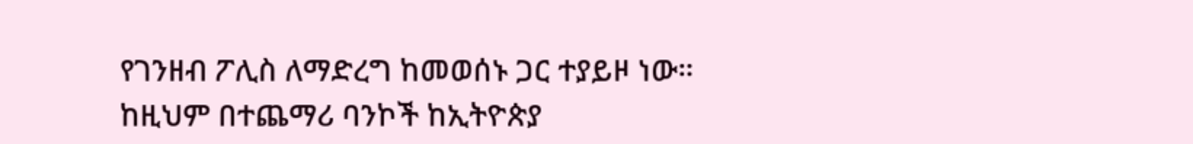የገንዘብ ፖሊስ ለማድረግ ከመወሰኑ ጋር ተያይዞ ነው።
ከዚህም በተጨማሪ ባንኮች ከኢትዮጵያ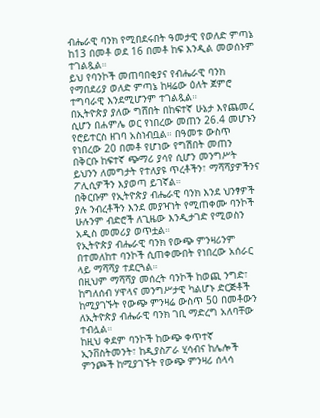ብሔራዊ ባንክ የሚበደሩበት ዓመታዊ የወለድ ምጣኔ ከ13 በመቶ ወደ 16 በመቶ ከፍ እንዲል መወሰኑም ተገልጿል።
ይህ የባንኮች መጠባበቂያና የብሔራዊ ባንክ የማበደሪያ ወለድ ምጣኔ ከዛሬው ዕለት ጀምሮ ተግባራዊ እንደሚሆንም ተገልጿል።
በኢትዮጵያ ያለው ግሸበት በከፍተኛ ሁኔታ እየጨመረ ሲሆን በሐምሌ ወር የነበረው መጠን 26.4 መሆኑን የሮይተርስ ዘገባ አስነብቧል። በዓመቱ ውስጥ የነበረው 20 በመቶ የሆነው የግሽበት መጠን በቅርቡ ከፍተኛ ጭማሪ ያሳየ ሲሆን መንግሥት ይህንን ለመግታት የተለያዩ ጥረቶችን፣ ማሻሻያዎችንና ፖሊሲዎችን እያወጣ ይገኛል።
በቅርቡም የኢትዮጵያ ብሔራዊ ባንክ እንደ ህንፃዎች ያሉ ንብረቶችን እንደ መያዣነት የሚጠቀሙ ባንኮች ሁሉንም ብድሮች ለጊዜው እንዲታገድ የሚወስን አዲስ መመሪያ ወጥቷል።
የኢትዮጵያ ብሔራዊ ባንክ የውጭ ምንዛሪንም በተመለከተ ባንኮች ሲጠቀሙበት የነበረው አሰራር ላይ ማሻሻያ ተደርጓል።
በዚህም ማሻሻያ መሰረት ባንኮች ከወጪ ንግድ፣ ከግለሰብ ሃዋላና መንግሥታዊ ካልሆኑ ድርጅቶች ከሚያገኙት የውጭ ምንዛሬ ውስጥ 50 በመቶውን ለኢትዮጵያ ብሔራዊ ባንክ ገቢ ማድረግ አለባቸው ተብሏል።
ከዚህ ቀደም ባንኮች ከውጭ ቀጥተኛ ኢንቨስትመንት፣ ከዲያስፖራ ሂሳብና ከሌሎች ምንጮች ከሚያገኙት የውጭ ምንዛሪ ሰላሳ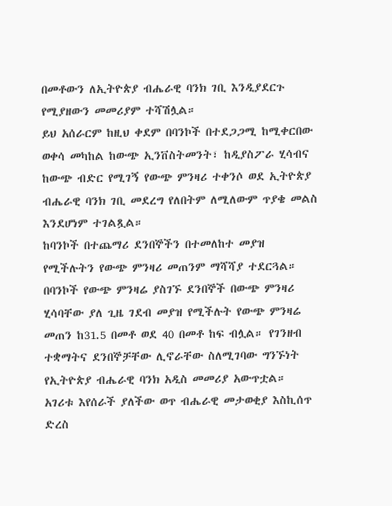በመቶውን ለኢትዮጵያ ብሔራዊ ባንክ ገቢ እንዲያደርጉ የሚያዘውን መመሪያም ተሻሽሏል።
ይህ አሰራርም ከዚህ ቀደም በባንኮች በተደጋጋሚ ከሚቀርበው ወቀሳ መካከል ከውጭ ኢንቨስትመንት፣ ከዲያስፖራ ሂሳብና ከውጭ ብድር የሚገኝ የውጭ ምንዛሪ ተቀንሶ ወደ ኢትዮጵያ ብሔራዊ ባንክ ገቢ መደረግ የለበትም ለሚለውም ጥያቄ መልስ እንደሆነም ተገልጿል።
ከባንኮች በተጨማሪ ደንበኞችን በተመለከተ መያዝ የሚችሉትን የውጭ ምንዛሪ መጠንም ማሻሻያ ተደርጓል። በባንኮች የውጭ ምንዛሬ ያስገኙ ደንበኞች በውጭ ምንዛሪ ሂሳባቸው ያለ ጊዜ ገደብ መያዝ የሚችሉት የውጭ ምንዛሬ መጠን ከ31.5 በመቶ ወደ 40 በመቶ ከፍ ብሏል። የገንዘብ ተቋማትና ደንበኞቻቸው ሊኖራቸው ስለሚገባው ግንኙነት የኢትዮጵያ ብሔራዊ ባንክ አዲስ መመሪያ አውጥቷል።
አገሪቱ እየሰራች ያለችው ወጥ ብሔራዊ መታወቂያ እስኪሰጥ ድረስ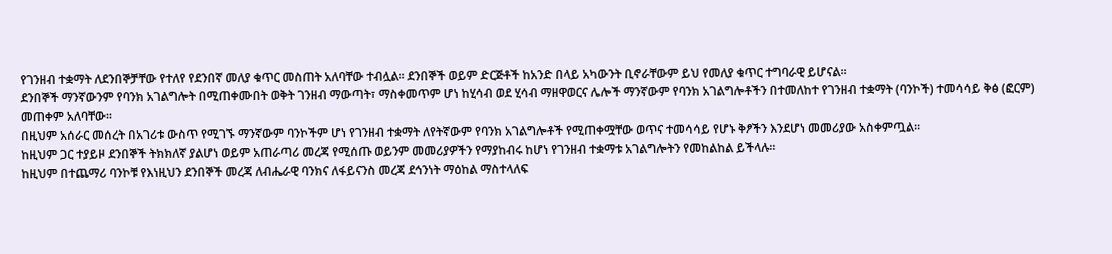የገንዘብ ተቋማት ለደንበኞቻቸው የተለየ የደንበኛ መለያ ቁጥር መስጠት አለባቸው ተብሏል። ደንበኞች ወይም ድርጅቶች ከአንድ በላይ አካውንት ቢኖራቸውም ይህ የመለያ ቁጥር ተግባራዊ ይሆናል።
ደንበኞች ማንኛውንም የባንክ አገልግሎት በሚጠቀሙበት ወቅት ገንዘብ ማውጣት፣ ማስቀመጥም ሆነ ከሂሳብ ወደ ሂሳብ ማዘዋወርና ሌሎች ማንኛውም የባንክ አገልግሎቶችን በተመለከተ የገንዘብ ተቋማት (ባንኮች) ተመሳሳይ ቅፅ (ፎርም) መጠቀም አለባቸው።
በዚህም አሰራር መሰረት በአገሪቱ ውስጥ የሚገኙ ማንኛውም ባንኮችም ሆነ የገንዘብ ተቋማት ለየትኛውም የባንክ አገልግሎቶች የሚጠቀሟቸው ወጥና ተመሳሳይ የሆኑ ቅፆችን እንደሆነ መመሪያው አስቀምጧል።
ከዚህም ጋር ተያይዞ ደንበኞች ትክክለኛ ያልሆነ ወይም አጠራጣሪ መረጃ የሚሰጡ ወይንም መመሪያዎችን የማያከብሩ ከሆነ የገንዘብ ተቋማቱ አገልግሎትን የመከልከል ይችላሉ።
ከዚህም በተጨማሪ ባንኮቹ የእነዚህን ደንበኞች መረጃ ለብሔራዊ ባንክና ለፋይናንስ መረጃ ደኅንነት ማዕከል ማስተላለፍ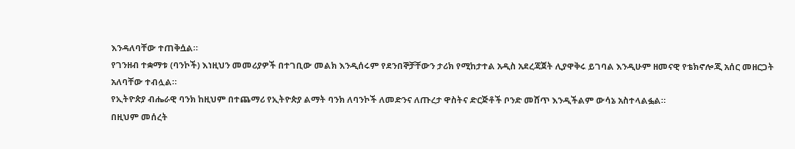እንዳለባቸው ተጠቅሷል።
የገንዘብ ተቋማቱ (ባንኮች) እነዚህን መመሪያዎች በተገቢው መልክ እንዲሰሩም የደንበኞቻቸውን ታሪክ የሚከታተል አዲስ አደረጃጀት ሊያዋቅሩ ይገባል እንዲሁም ዘመናዊ የቴክኖሎጂ አሰር መዘርጋት አለባቸው ተብሏል።
የኢትዮጵያ ብሔራዊ ባንክ ከዚህም በተጨማሪ የኢትዮጵያ ልማት ባንክ ለባንኮች ለመድንና ለጡረታ ዋስትና ድርጅቶች ቦንድ መሸጥ እንዲችልም ውሳኔ አስተላልፏል።
በዚህም መሰረት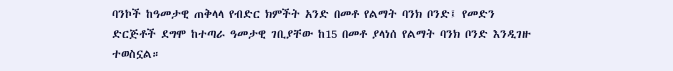ባንኮች ከዓመታዊ ጠቅላላ የብድር ክምችት አንድ በመቶ የልማት ባንክ ቦንድ፤ የመድን ድርጅቶች ደግሞ ከተጣራ ዓመታዊ ገቢያቸው ከ15 በመቶ ያላነሰ የልማት ባንክ ቦንድ እንዲገዙ ተወስኗል።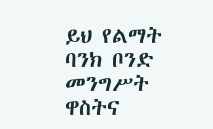ይህ የልማት ባንክ ቦንድ መንግሥት ዋስትና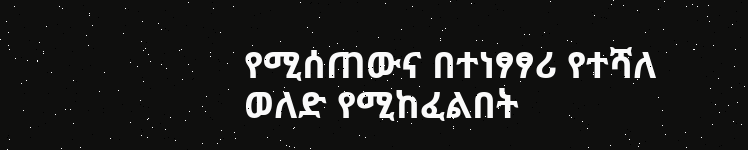የሚሰጠውና በተነፃፃሪ የተሻለ ወለድ የሚከፈልበት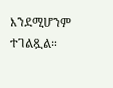እንደሚሆንም ተገልጿል።